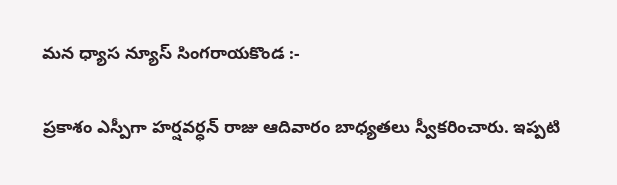మన ధ్యాస న్యూస్ సింగరాయకొండ :-

ప్రకాశం ఎస్పీగా హర్షవర్ధన్ రాజు ఆదివారం బాధ్యతలు స్వీకరించారు. ఇప్పటి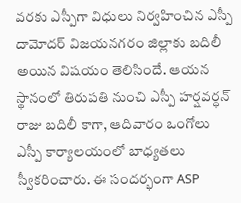వరకు ఎస్పీగా విధులు నిర్వహించిన ఎస్పీ దామోదర్ విజయనగరం జిల్లాకు బదిలీ అయిన విషయం తెలిసిందే. ఆయన స్థానంలో తిరుపతి నుంచి ఎస్పీ హర్షవర్ధన్ రాజు బదిలీ కాగా, ఆదివారం ఒంగోలు ఎస్పీ కార్యాలయంలో బాధ్యతలు స్వీకరించారు. ఈ సందర్భంగా ASP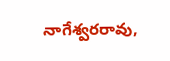నాగేశ్వరరావు,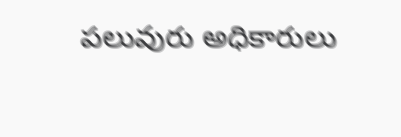పలువురు అధికారులు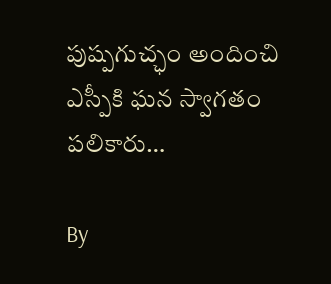పుష్పగుచ్ఛం అందించి ఎస్పీకి ఘన స్వాగతం పలికారు…

By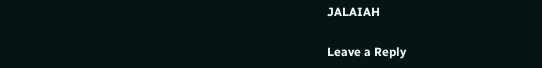JALAIAH

Leave a Reply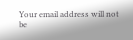Your email address will not be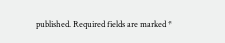published. Required fields are marked *